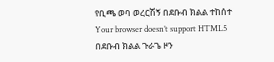የቢጫ ወባ ወረርሽኝ በደቡብ ክልል ተከሰተ
Your browser doesn’t support HTML5
በደቡብ ክልል ጉራጌ ዞን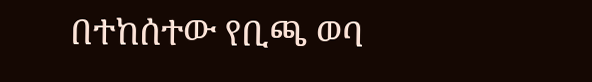በተከሰተው የቢጫ ወባ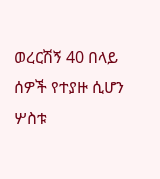ወረርሽኝ 40 በላይ ሰዎች የተያዙ ሲሆን ሦስቱ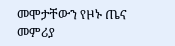መሞታቸውን የዞኑ ጤና መምሪያ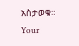አስታወቁ።
Your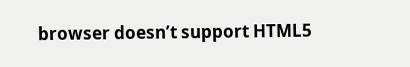browser doesn’t support HTML5